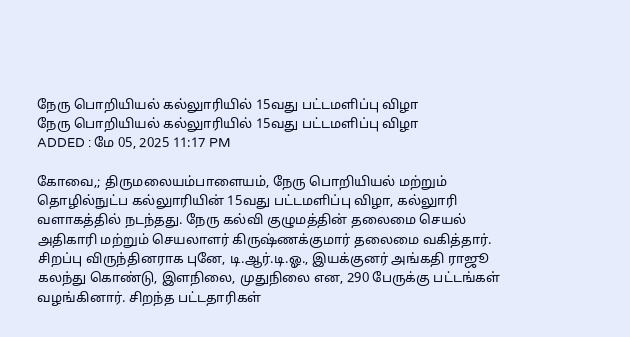நேரு பொறியியல் கல்லுாரியில் 15வது பட்டமளிப்பு விழா
நேரு பொறியியல் கல்லுாரியில் 15வது பட்டமளிப்பு விழா
ADDED : மே 05, 2025 11:17 PM

கோவை,; திருமலையம்பாளையம், நேரு பொறியியல் மற்றும் தொழில்நுட்ப கல்லுாரியின் 15வது பட்டமளிப்பு விழா, கல்லுாரி வளாகத்தில் நடந்தது. நேரு கல்வி குழுமத்தின் தலைமை செயல் அதிகாரி மற்றும் செயலாளர் கிருஷ்ணக்குமார் தலைமை வகித்தார்.
சிறப்பு விருந்தினராக புனே, டி.ஆர்.டி.ஓ., இயக்குனர் அங்கதி ராஜூ கலந்து கொண்டு, இளநிலை, முதுநிலை என, 290 பேருக்கு பட்டங்கள் வழங்கினார். சிறந்த பட்டதாரிகள்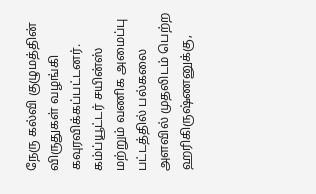நேரு கல்வி குழுமத்தின் விருதுகள் வழங்கி கவுரவிக்கப்பட்டனர். கம்ப்யூட்டர் சயின்ஸ் மற்றும் வணிக அமைப்பு பட்டத்தில் பல்கலை அளவில் முதலிடம் பெற்ற ஹரிகிருஷ்ணனுக்கு,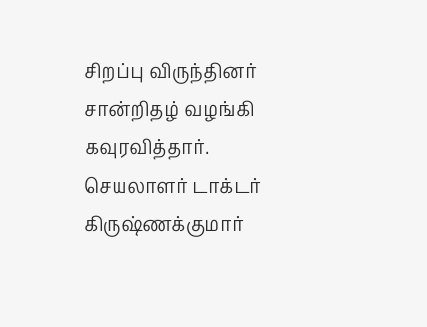சிறப்பு விருந்தினர் சான்றிதழ் வழங்கி கவுரவித்தார். செயலாளர் டாக்டர் கிருஷ்ணக்குமார்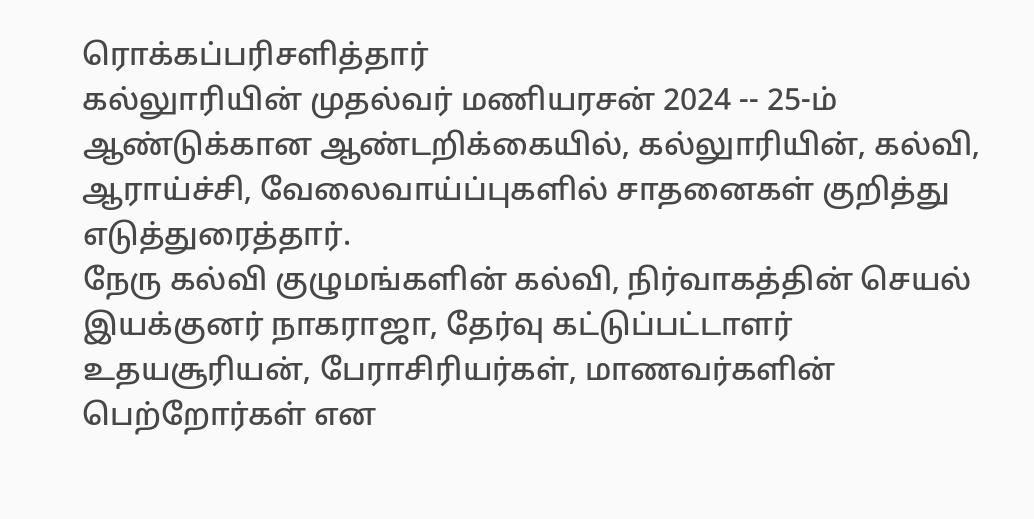ரொக்கப்பரிசளித்தார்
கல்லுாரியின் முதல்வர் மணியரசன் 2024 -- 25-ம் ஆண்டுக்கான ஆண்டறிக்கையில், கல்லுாரியின், கல்வி, ஆராய்ச்சி, வேலைவாய்ப்புகளில் சாதனைகள் குறித்து எடுத்துரைத்தார்.
நேரு கல்வி குழுமங்களின் கல்வி, நிர்வாகத்தின் செயல் இயக்குனர் நாகராஜா, தேர்வு கட்டுப்பட்டாளர் உதயசூரியன், பேராசிரியர்கள், மாணவர்களின் பெற்றோர்கள் என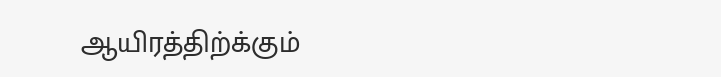ஆயிரத்திற்க்கும்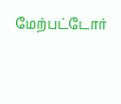மேற்பட்டோர்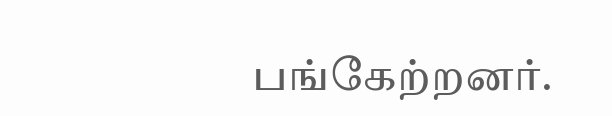பங்கேற்றனர்.